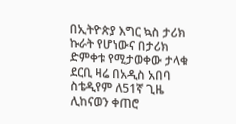በኢትዮጵያ እግር ኳስ ታሪክ ኩራት የሆነውና በታሪክ ድምቀቱ የሚታወቀው ታላቁ ደርቢ ዛሬ በአዲስ አበባ ስቴዲየም ለ51ኛ ጊዜ ሊከናወን ቀጠሮ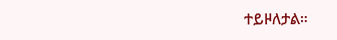ተይዞለታል።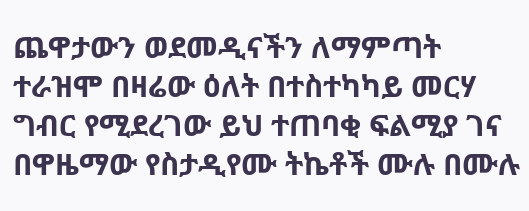ጨዋታውን ወደመዲናችን ለማምጣት ተራዝሞ በዛሬው ዕለት በተስተካካይ መርሃ ግብር የሚደረገው ይህ ተጠባቂ ፍልሚያ ገና በዋዜማው የስታዲየሙ ትኬቶች ሙሉ በሙሉ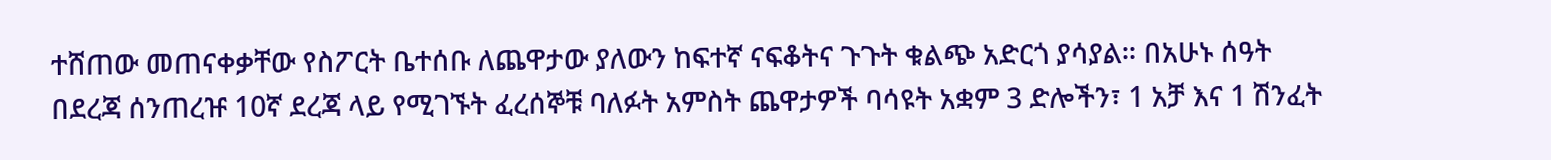ተሸጠው መጠናቀቃቸው የስፖርት ቤተሰቡ ለጨዋታው ያለውን ከፍተኛ ናፍቆትና ጉጉት ቁልጭ አድርጎ ያሳያል። በአሁኑ ሰዓት በደረጃ ሰንጠረዡ 10ኛ ደረጃ ላይ የሚገኙት ፈረሰኞቹ ባለፉት አምስት ጨዋታዎች ባሳዩት አቋም 3 ድሎችን፣ 1 አቻ እና 1 ሽንፈት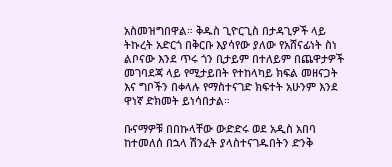አስመዝግበዋል። ቅዱስ ጊዮርጊስ በታዳጊዎች ላይ ትኩረት አድርጎ በቅርቡ እያሳየው ያለው የአሸናፊነት ስነ ልቦናው እንደ ጥሩ ጎን ቢታይም በተለይም በጨዋታዎች መገባደጃ ላይ የሚታይበት የተከላካይ ክፍል መዘናጋት እና ግቦችን በቀላሉ የማስተናገድ ክፍተት አሁንም እንደ ዋነኛ ድክመት ይነሳበታል።

ቡናማዎቹ በበኩላቸው ውድድሩ ወደ አዲስ አበባ ከተመለሰ በኋላ ሽንፈት ያላስተናገዱበትን ድንቅ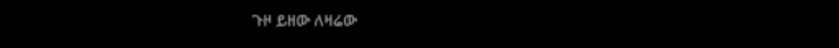ጉዞ ይዘው ለዛሬው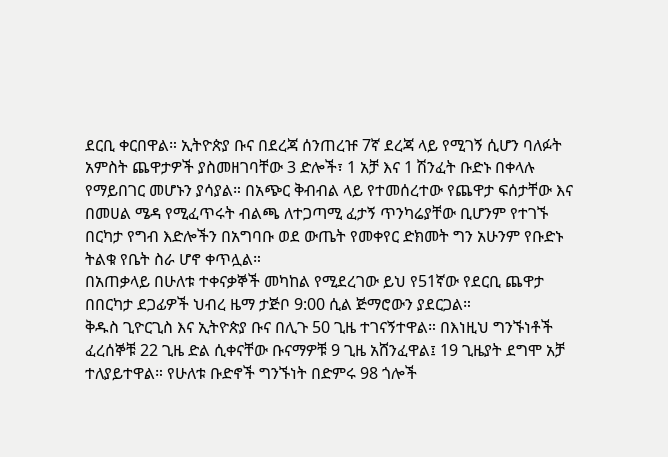ደርቢ ቀርበዋል። ኢትዮጵያ ቡና በደረጃ ሰንጠረዡ 7ኛ ደረጃ ላይ የሚገኝ ሲሆን ባለፉት አምስት ጨዋታዎች ያስመዘገባቸው 3 ድሎች፣ 1 አቻ እና 1 ሽንፈት ቡድኑ በቀላሉ የማይበገር መሆኑን ያሳያል። በአጭር ቅብብል ላይ የተመሰረተው የጨዋታ ፍሰታቸው እና በመሀል ሜዳ የሚፈጥሩት ብልጫ ለተጋጣሚ ፈታኝ ጥንካሬያቸው ቢሆንም የተገኙ በርካታ የግብ እድሎችን በአግባቡ ወደ ውጤት የመቀየር ድክመት ግን አሁንም የቡድኑ ትልቁ የቤት ስራ ሆኖ ቀጥሏል።
በአጠቃላይ በሁለቱ ተቀናቃኞች መካከል የሚደረገው ይህ የ51ኛው የደርቢ ጨዋታ በበርካታ ደጋፊዎች ህብረ ዜማ ታጅቦ 9:00 ሲል ጅማሮውን ያደርጋል።
ቅዱስ ጊዮርጊስ እና ኢትዮጵያ ቡና በሊጉ 50 ጊዜ ተገናኝተዋል። በእነዚህ ግንኙነቶች ፈረሰኞቹ 22 ጊዜ ድል ሲቀናቸው ቡናማዎቹ 9 ጊዜ አሸንፈዋል፤ 19 ጊዜያት ደግሞ አቻ ተለያይተዋል። የሁለቱ ቡድኖች ግንኙነት በድምሩ 98 ጎሎች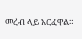መረብ ላይ አርፈዋል።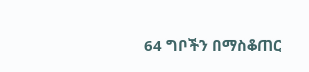64 ግቦችን በማስቆጠር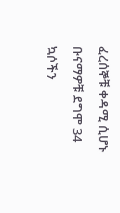ፈረሰኞቹ ቀዳሚ ሲሆኑ ቡናማዎቹ ደግሞ 34 ኳሶችን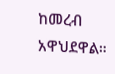ከመረብ አዋህደዋል።